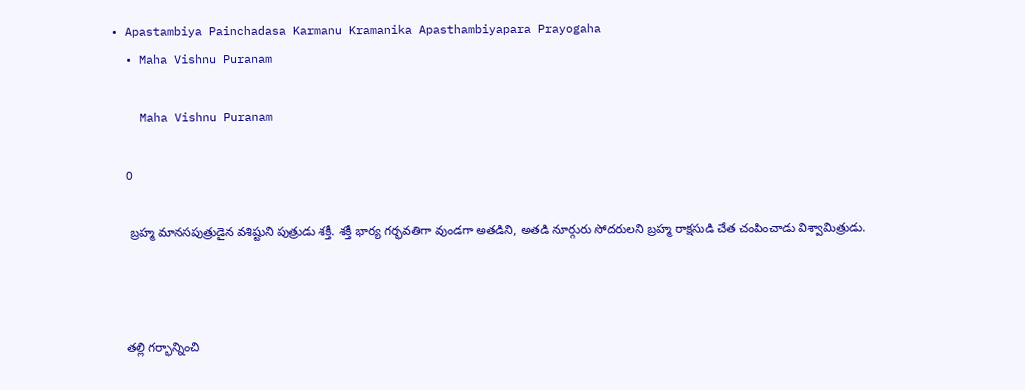• Apastambiya Painchadasa Karmanu Kramanika Apasthambiyapara Prayogaha
  • Maha Vishnu Puranam

    Maha Vishnu Puranam

    0

     బ్రహ్మ మానసపుత్రుడైన వశిష్టుని పుత్రుడు శక్తీ. శక్తీ భార్య గర్భవతిగా వుండగా అతడిని, అతడి నూర్గురు సోదరులని బ్రహ్మ రాక్షసుడి చేత చంపించాడు విశ్వామిత్రుడు.



    తల్లి గర్భాన్నించి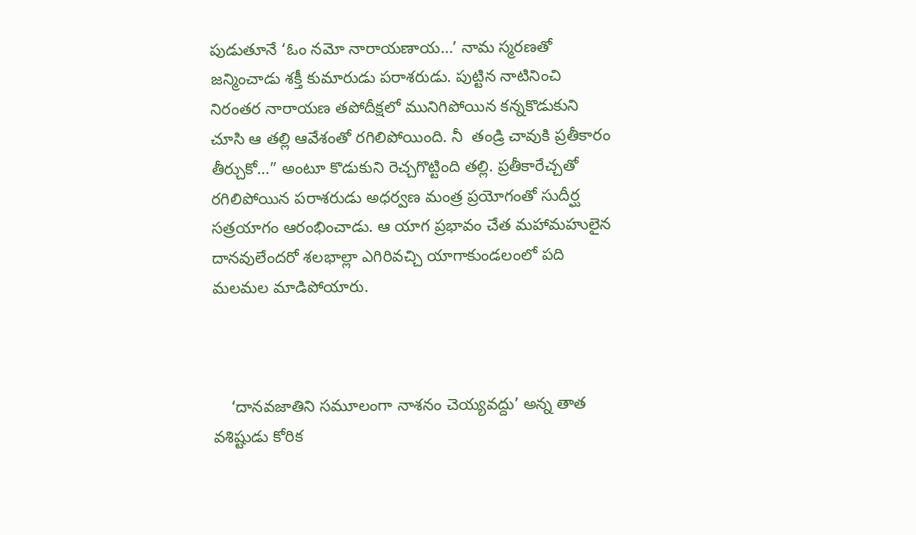పుడుతూనే ‘ఓం నమో నారాయణాయ…’ నామ స్మరణతో జన్మించాడు శక్తీ కుమారుడు పరాశరుడు. పుట్టిన నాటినించి నిరంతర నారాయణ తపోదీక్షలో మునిగిపోయిన కన్నకొడుకుని చూసి ఆ తల్లి ఆవేశంతో రగిలిపోయింది. నీ  తండ్రి చావుకి ప్రతీకారం తీర్చుకో…” అంటూ కొడుకుని రెచ్చగొట్టింది తల్లి. ప్రతీకారేచ్చతో రగిలిపోయిన పరాశరుడు అధర్వణ మంత్ర ప్రయోగంతో సుదీర్ఘ సత్రయాగం ఆరంభించాడు. ఆ యాగ ప్రభావం చేత మహామహులైన దానవులేందరో శలభాల్లా ఎగిరివచ్చి యాగాకుండలంలో పది మలమల మాడిపోయారు.



    ‘దానవజాతిని సమూలంగా నాశనం చెయ్యవద్దు’ అన్న తాత వశిష్టుడు కోరిక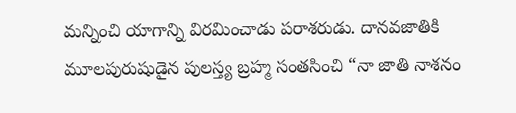మన్నించి యాగాన్ని విరమించాడు పరాశరుడు. దానవజాతికి మూలపురుషుడైన పులస్త్య బ్రహ్మ సంతసించి “నా జాతి నాశనం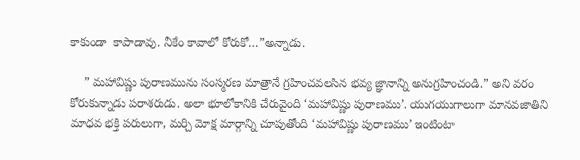కాకుండా  కాపాడావు. నీకేం కావాలో కోరుకో…”అన్నాడు.

    ” మహావిష్ణు పురాణమును సంస్మరణ మాత్రానే గ్రహించవలసిన భవ్య జ్ఞానాన్ని అనుగ్రహించండి.” అని వరం కోరుకున్నాడు పరాశరుడు. అలా భూలోకానికి చేరువైంది ‘మహావిష్ణు పురాణము’. యుగయుగాలుగా మానవజాతిని మాధవ భక్తి పరులుగా, మర్చి మోక్ష మార్గాన్ని చూపుతోంది ‘మహావిష్ణు పురాణము’ ఇంటింటా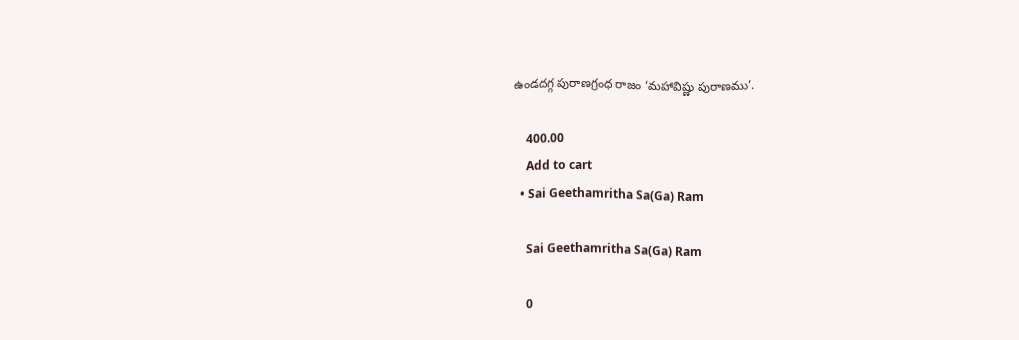ఉండదగ్గ పురాణగ్రంధ రాజం ‘మహావిష్ణు పురాణము’.

    400.00
    Add to cart
  • Sai Geethamritha Sa(Ga) Ram

    Sai Geethamritha Sa(Ga) Ram

    0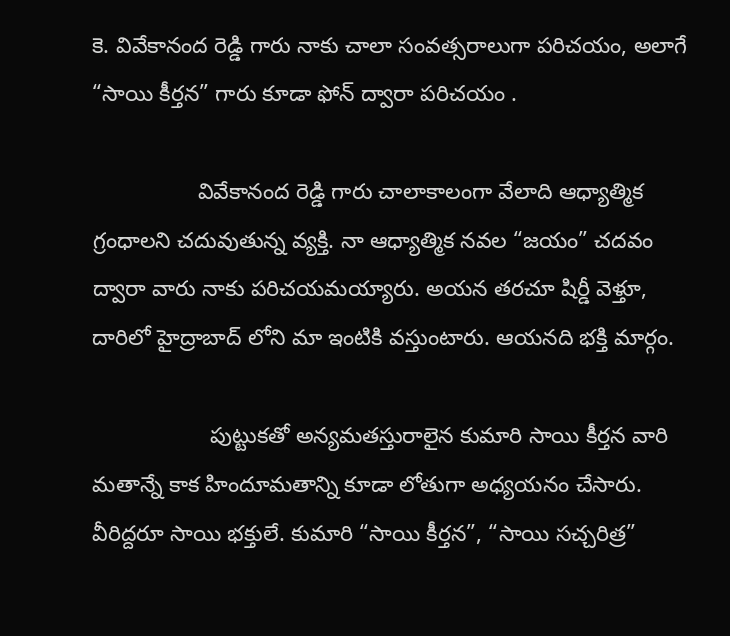కె. వివేకానంద రెడ్డి గారు నాకు చాలా సంవత్సరాలుగా పరిచయం, అలాగే “సాయి కీర్తన” గారు కూడా ఫోన్ ద్వారా పరిచయం .

                 వివేకానంద రెడ్డి గారు చాలాకాలంగా వేలాది ఆధ్యాత్మిక గ్రంధాలని చదువుతున్న వ్యక్తి. నా ఆధ్యాత్మిక నవల “జయం” చదవం ద్వారా వారు నాకు పరిచయమయ్యారు. అయన తరచూ షిర్డీ వెళ్తూ, దారిలో హైద్రాబాద్ లోని మా ఇంటికి వస్తుంటారు. ఆయనది భక్తి మార్గం.

                   పుట్టుకతో అన్యమతస్తురాలైన కుమారి సాయి కీర్తన వారి మతాన్నే కాక హిందూమతాన్ని కూడా లోతుగా అధ్యయనం చేసారు. వీరిద్దరూ సాయి భక్తులే. కుమారి “సాయి కీర్తన”, “సాయి సచ్చరిత్ర”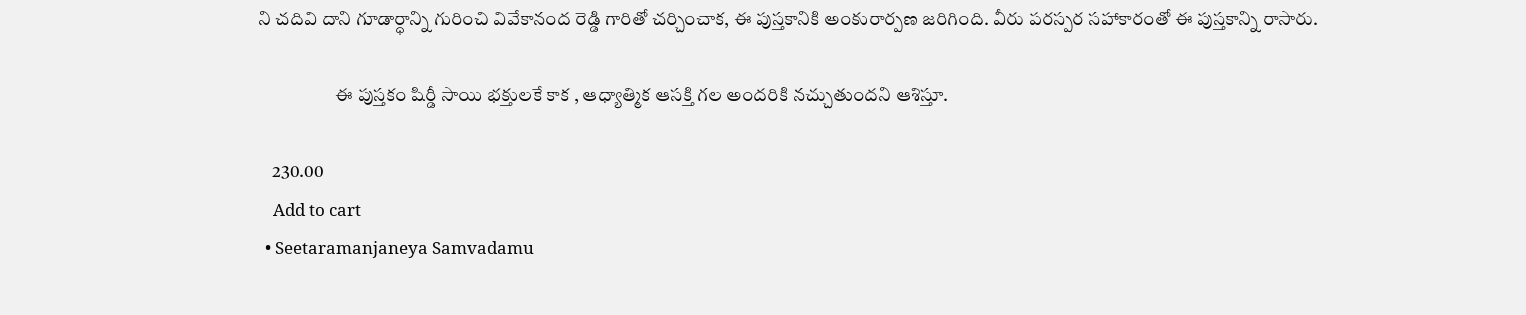ని చదివి దాని గూడార్ధాన్ని గురించి వివేకానంద రెడ్డి గారితో చర్చించాక, ఈ పుస్తకానికి అంకురార్పణ జరిగింది. వీరు పరస్పర సహాకారంతో ఈ పుస్తకాన్ని రాసారు.

                     ఈ పుస్తకం షిర్డీ సాయి భక్తులకే కాక , ఆధ్యాత్మిక ఆసక్తి గల అందరికి నచ్చుతుందని ఆశిస్తూ.

    230.00
    Add to cart
  • Seetaramanjaneya Samvadamu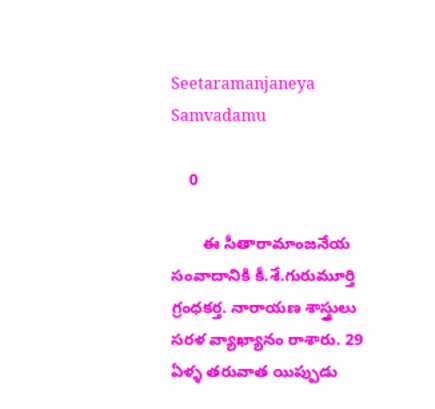Seetaramanjaneya Samvadamu

    0

       ఈ సీతారామాంజనేయ సంవాదానికి కీ.శే.గురుమూర్తి గ్రంధకర్త. నారాయణ శాస్త్రులు సరళ వ్యాఖ్యానం రాశారు. 29 ఏళ్ళ తరువాత యిప్పుడు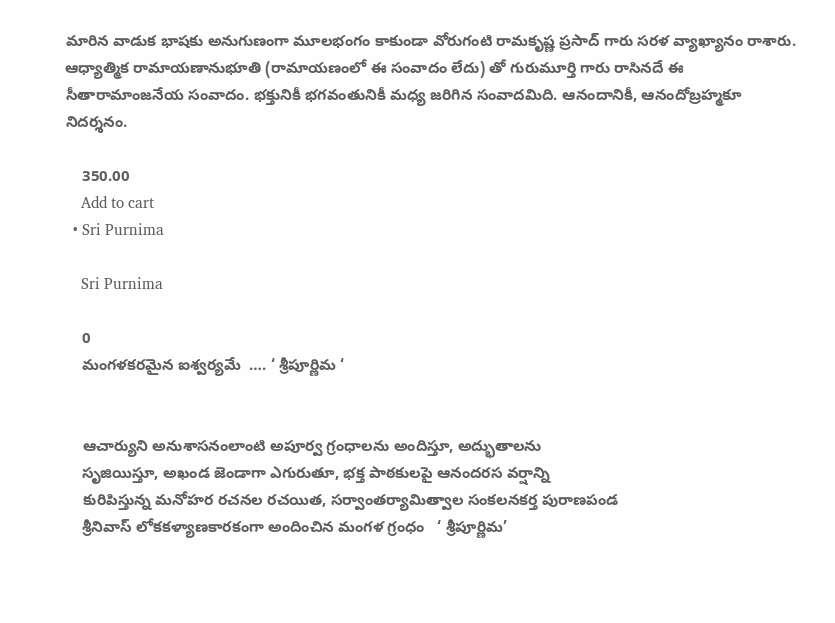మారిన వాడుక భాషకు అనుగుణంగా మూలభంగం కాకుండా వోరుగంటి రామకృష్ణ ప్రసాద్ గారు సరళ వ్యాఖ్యానం రాశారు. ఆధ్యాత్మిక రామాయణానుభూతి (రామాయణంలో ఈ సంవాదం లేదు) తో గురుమూర్తి గారు రాసినదే ఈ సీతారామాంజనేయ సంవాదం. భక్తునికీ భగవంతునికీ మధ్య జరిగిన సంవాదమిది. ఆనందానికీ, ఆనందోబ్రహ్మకూ నిదర్శనం.

    350.00
    Add to cart
  • Sri Purnima

    Sri Purnima

    0
    మంగళకరమైన ఐశ్వర్యమే  …. ‘ శ్రీపూర్ణిమ ‘


    ఆచార్యుని అనుశాసనంలాంటి అపూర్వ గ్రంధాలను అందిస్తూ, అద్భుతాలను
    సృజియిస్తూ, అఖండ జెండాగా ఎగురుతూ, భక్త పాఠకులపై ఆనందరస వర్షాన్ని
    కురిపిస్తున్న మనోహర రచనల రచయిత, సర్వాంతర్యామిత్వాల సంకలనకర్త పురాణపండ
    శ్రీనివాస్ లోకకళ్యాణకారకంగా అందించిన మంగళ గ్రంధం   ‘ శ్రీపూర్ణిమ’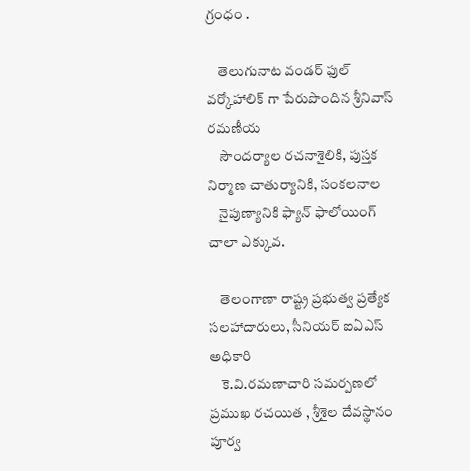గ్రంధం .

    తెలుగునాట వండర్ ఫుల్ వర్కోహాలిక్ గా పేరుపొందిన శ్రీనివాస్ రమణీయ
    సౌందర్యాల రచనాశైలికి, పుస్తక నిర్మాణ చాతుర్యానికి, సంకలనాల
    నైపుణ్యానికి ఫ్యాన్ ఫాలోయింగ్ చాలా ఎక్కువ.

    తెలంగాణా రాష్ట్ర ప్రభుత్వ ప్రత్యేక సలహాదారులు, సీనియర్ ఐఏఎస్ అధికారి
    కె.వి.రమణాచారి సమర్పణలో ప్రముఖ రచయిత , శ్రీశైల దేవస్థానం పూర్వ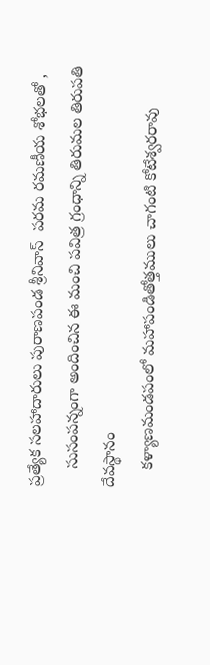ప్రత్యేక సలహాదారులు పురాణపండ శ్రీనివాస్  పరమ రమణీయ శోభలతో ,
    సుసంపన్నంగా అందించిన ఈ మంచి పవిత్ర గ్రంధాన్ని తిరుమల తిరుపతి దేవస్థానం
    కళ్యాణమండపంలో మహాపండితోత్తములు చాగంటి కోటేశ్వరరావు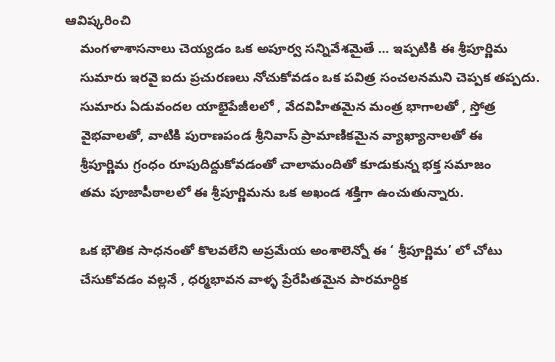ఆవిష్కరించి
    మంగళాశాసనాలు చెయ్యడం ఒక అపూర్వ సన్నివేశమైతే … ఇప్పటికి ఈ శ్రీపూర్ణిమ
    సుమారు ఇరవై ఐదు ప్రచురణలు నోచుకోవడం ఒక పవిత్ర సంచలనమని చెప్పక తప్పదు.
    సుమారు ఏడువందల యాభైపేజీలలో , వేదవిహితమైన మంత్ర భాగాలతో , స్తోత్ర
    వైభవాలతో, వాటికి పురాణపండ శ్రీనివాస్ ప్రామాణికమైన వ్యాఖ్యానాలతో ఈ
    శ్రీపూర్ణిమ గ్రంధం రూపుదిద్దుకోవడంతో చాలామందితో కూడుకున్న భక్త సమాజం
    తమ పూజాపీఠాలలో ఈ శ్రీపూర్ణిమను ఒక అఖండ శక్తిగా ఉంచుతున్నారు.

    ఒక భౌతిక సాధనంతో కొలవలేని అప్రమేయ అంశాలెన్నో ఈ ‘ శ్రీపూర్ణిమ’ లో చోటు
    చేసుకోవడం వల్లనే , ధర్మభావన వాళ్ళ ప్రేరేపితమైన పారమార్ధిక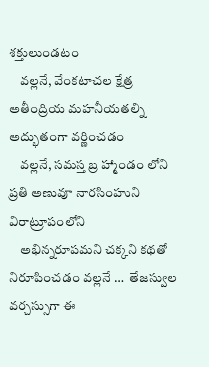శక్తులుండటం
    వల్లనే, వేంకటాచల క్షేత్ర అతీంద్రియ మహనీయతల్ని అద్భుతంగా వర్ణించడం
    వల్లనే, సమస్త బ్ర హ్మాండం లోని ప్రతి అణువూ నారసింహుని విరాట్రూపంలోని
    అభిన్నరూపమని చక్కని కథతో నిరూపించడం వల్లనే …  తేజస్వుల వర్చస్సుగా ఈ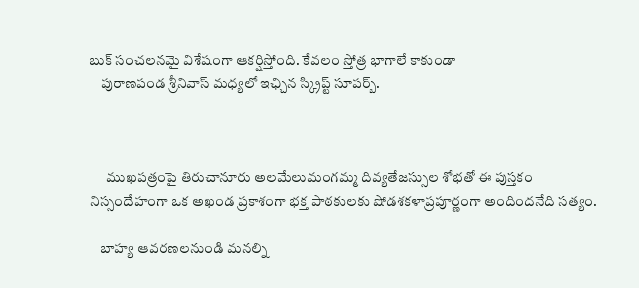బుక్ సంచలనమై విశేషంగా ఆకర్షిస్తోంది. కేవలం స్తోత్ర భాగాలే కాకుండా
    పురాణపండ శ్రీనివాస్ మధ్యలో ఇఛ్చిన స్క్రిప్ట్ సూపర్బ్.



      ముఖపత్రంపై తిరుచానూరు అలమేలుమంగమ్మ దివ్యతేజస్సుల శోభతో ఈ పుస్తకం నిస్సందేహంగా ఒక అఖండ ప్రకాశంగా భక్త పాఠకులకు షోడశకళాప్రపూర్ణంగా అందిందనేది సత్యం.

    బాహ్య ఆవరణలనుండి మనల్ని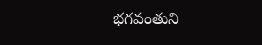భగవంతుని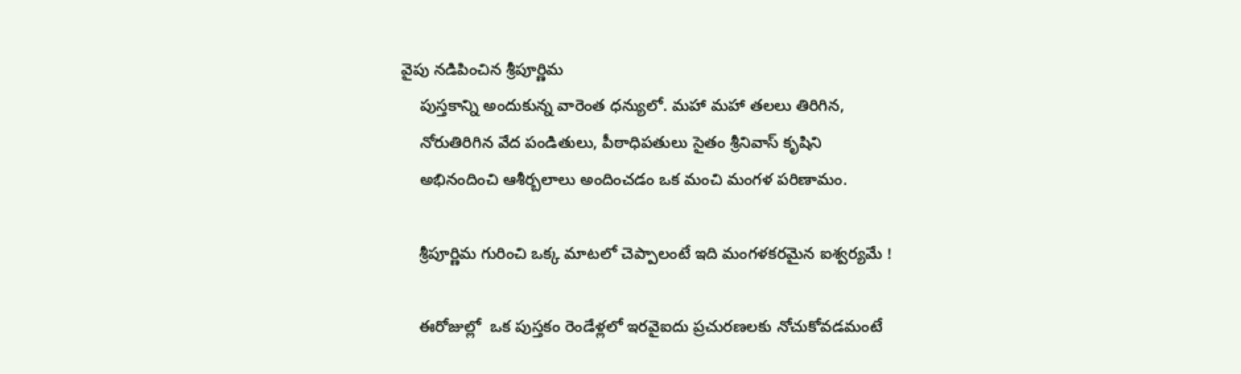వైపు నడిపించిన శ్రీపూర్ణిమ
    పుస్తకాన్ని అందుకున్న వారెంత ధన్యులో. మహా మహా తలలు తిరిగిన,
    నోరుతిరిగిన వేద పండితులు, పీఠాధిపతులు సైతం శ్రీనివాస్ కృషిని
    అభినందించి ఆశీర్బలాలు అందించడం ఒక మంచి మంగళ పరిణామం.

    శ్రీపూర్ణిమ గురించి ఒక్క మాటలో చెప్పాలంటే ఇది మంగళకరమైన ఐశ్వర్యమే !

    ఈరోజుల్లో  ఒక పుస్తకం రెండేళ్లలో ఇరవైఐదు ప్రచురణలకు నోచుకోవడమంటే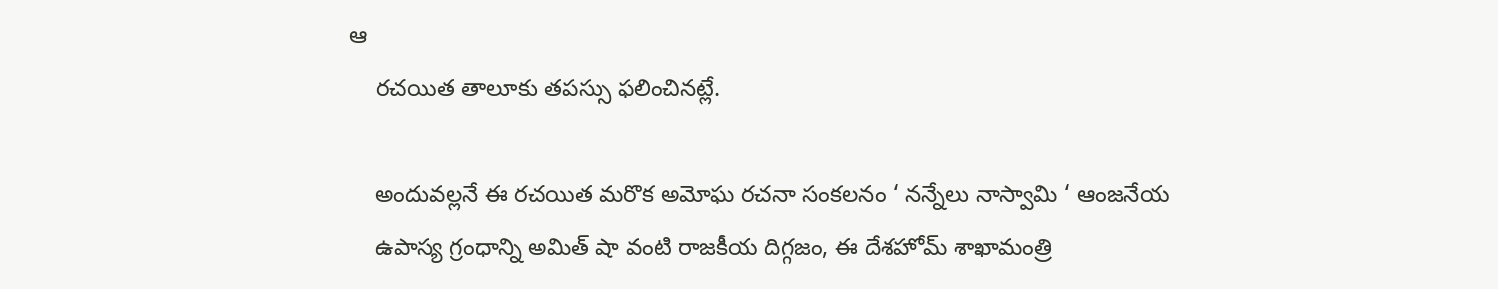ఆ
    రచయిత తాలూకు తపస్సు ఫలించినట్లే.

    అందువల్లనే ఈ రచయిత మరొక అమోఘ రచనా సంకలనం ‘ నన్నేలు నాస్వామి ‘ ఆంజనేయ
    ఉపాస్య గ్రంధాన్ని అమిత్ షా వంటి రాజకీయ దిగ్గజం, ఈ దేశహోమ్ శాఖామంత్రి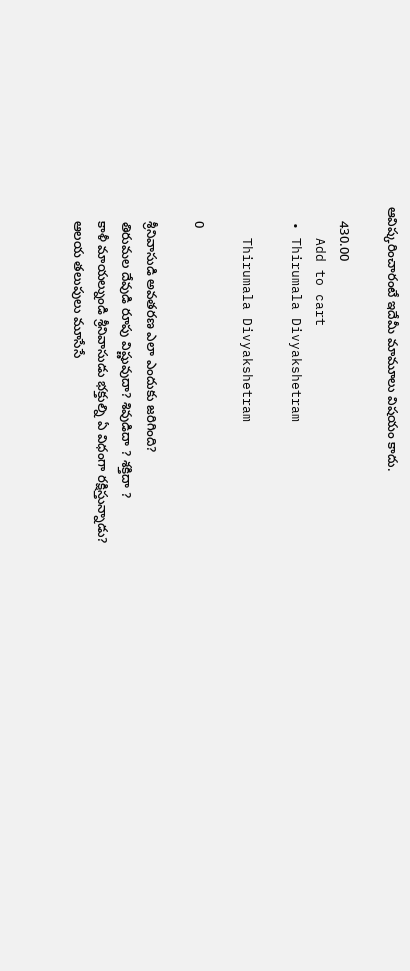ఆవిష్కరించారంటే ఇదేమీ మామూలు విషయం కాదు.

    430.00
    Add to cart
  • Thirumala Divyakshetram

    Thirumala Divyakshetram

    0

    శ్రీనివాసుడి అవతరణ ఎలా ఎందుకు జరిగింది?
    తిరుమల దేవుడి రూపు విష్ణువుదా? శివుడిదా ? శక్తిదా ?
    కాళీ మాయల్నుండి శ్రీనివాసుడు భక్తుల్ని ఏ విధంగా రక్షిస్తున్నాడు?
    ఆలయ తలుపులు మూసేసే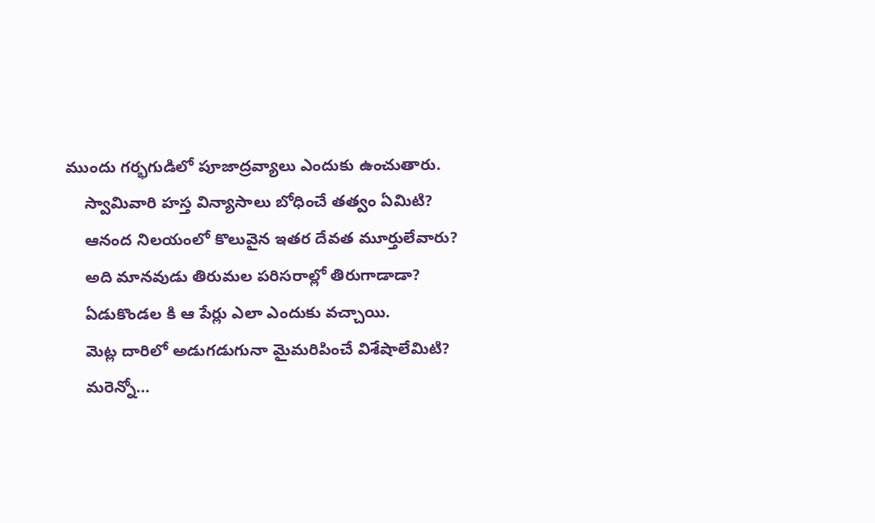ముందు గర్భగుడిలో పూజాద్రవ్యాలు ఎందుకు ఉంచుతారు.
    స్వామివారి హస్త విన్యాసాలు బోధించే తత్వం ఏమిటి?
    ఆనంద నిలయంలో కొలువైన ఇతర దేవత మూర్తులేవారు?
    అది మానవుడు తిరుమల పరిసరాల్లో తిరుగాడాడా?
    ఏడుకొండల కి ఆ పేర్లు ఎలా ఎందుకు వచ్చాయి.
    మెట్ల దారిలో అడుగడుగునా మైమరిపించే విశేషాలేమిటి?
    మరెన్నో…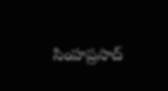సింహప్రసాద్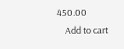450.00
    Add to cart